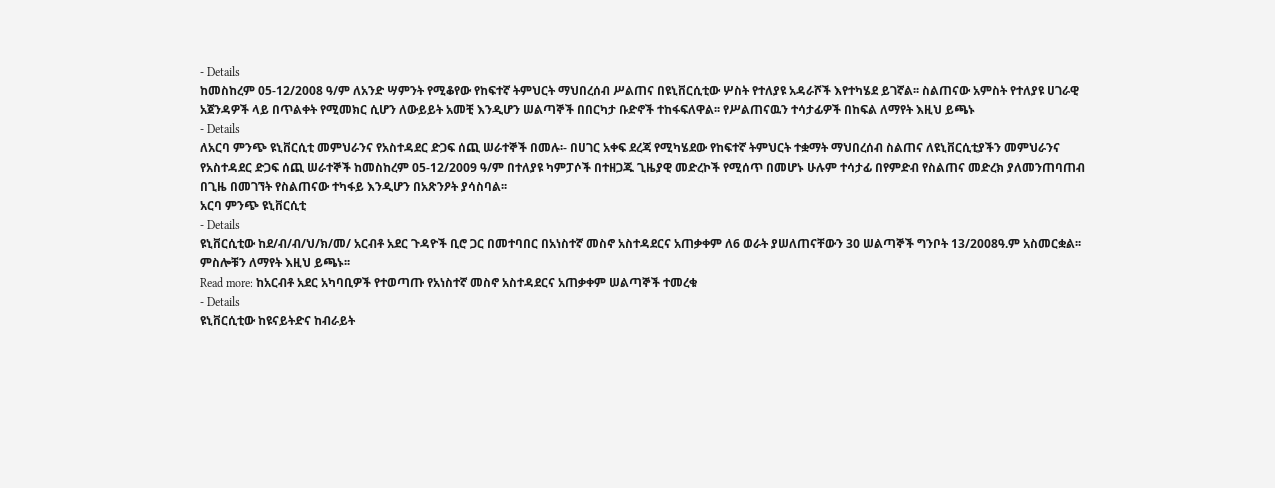- Details
ከመስከረም 05-12/2008 ዓ/ም ለአንድ ሣምንት የሚቆየው የከፍተኛ ትምህርት ማህበረሰብ ሥልጠና በዩኒቨርሲቲው ሦስት የተለያዩ አዳራሾች እየተካሄደ ይገኛል፡፡ ስልጠናው አምስት የተለያዩ ሀገራዊ አጀንዳዎች ላይ በጥልቀት የሚመክር ሲሆን ለውይይት አመቺ እንዲሆን ሠልጣኞች በበርካታ ቡድኖች ተከፋፍለዋል፡፡ የሥልጠናዉን ተሳታፊዎች በከፍል ለማየት እዚህ ይጫኑ
- Details
ለአርባ ምንጭ ዩኒቨርሲቲ መምህራንና የአስተዳደር ድጋፍ ሰጪ ሠራተኞች በመሉ፡- በሀገር አቀፍ ደረጃ የሚካሄደው የከፍተኛ ትምህርት ተቋማት ማህበረሰብ ስልጠና ለዩኒቨርሲቲያችን መምህራንና የአስተዳደር ድጋፍ ሰጪ ሠራተኞች ከመስከረም 05-12/2009 ዓ/ም በተለያዩ ካምፓሶች በተዘጋጁ ጊዜያዊ መድረኮች የሚሰጥ በመሆኑ ሁሉም ተሳታፊ በየምድብ የስልጠና መድረክ ያለመንጠባጠብ በጊዜ በመገኘት የስልጠናው ተካፋይ እንዲሆን በአጽንዖት ያሳስባል፡፡
አርባ ምንጭ ዩኒቨርሲቲ
- Details
ዩኒቨርሲቲው ከደ/ብ/ብ/ህ/ክ/መ/ አርብቶ አደር ጉዳዮች ቢሮ ጋር በመተባበር በአነስተኛ መስኖ አስተዳደርና አጠቃቀም ለ6 ወራት ያሠለጠናቸውን 30 ሠልጣኞች ግንቦት 13/2008ዓ.ም አስመርቋል፡፡ ምስሎቹን ለማየት እዚህ ይጫኑ፡፡
Read more: ከአርብቶ አደር አካባቢዎች የተወጣጡ የአነስተኛ መስኖ አስተዳደርና አጠቃቀም ሠልጣኞች ተመረቁ
- Details
ዩኒቨርሲቲው ከዩናይትድና ከብራይት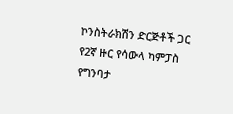ኮንስትራክሽን ድርጅቶች ጋር የ2ኛ ዙር የሳውላ ካምፓስ የግንባታ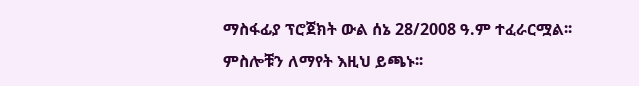ማስፋፊያ ፕሮጀክት ውል ሰኔ 28/2008 ዓ.ም ተፈራርሟል፡፡ ምስሎቹን ለማየት እዚህ ይጫኑ፡፡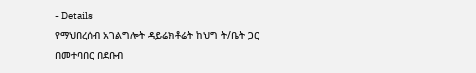- Details
የማህበረሰብ አገልግሎት ዳይሬክቶሬት ከህግ ት/ቤት ጋር በመተባበር በደቡብ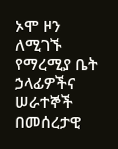ኦሞ ዞን ለሚገኙ የማረሚያ ቤት ኃላፊዎችና ሠራተኞች በመሰረታዊ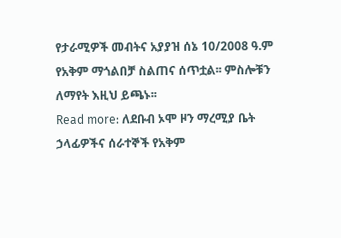የታራሚዎች መብትና አያያዝ ሰኔ 10/2008 ዓ.ም የአቅም ማጎልበቻ ስልጠና ሰጥቷል፡፡ ምስሎቹን ለማየት እዚህ ይጫኑ፡፡
Read more: ለደቡብ ኦሞ ዞን ማረሚያ ቤት ኃላፊዎችና ሰራተኞች የአቅም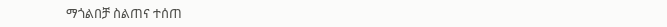ማጎልበቻ ስልጠና ተሰጠ